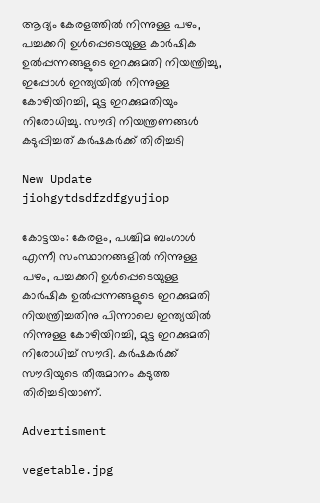ആദ്യം കേരളത്തിൽ നിന്നുള്ള പഴം, പച്ചക്കറി ഉൾപ്പെടെയുള്ള കാർഷിക ഉൽപ്പന്നങ്ങളുടെ ഇറക്കുമതി നിയന്ത്രിച്ചു, ഇപ്പോൾ ഇന്ത്യയിൽ നിന്നുള്ള കോഴിയിറച്ചി, മുട്ട ഇറക്കുമതിയും നിരോധിച്ചു. സൗദി നിയന്ത്രണങ്ങൾ കടുപ്പിച്ചത് കർഷകർക്ക് തിരിച്ചടി

New Update
jiohgytdsdfzdfgyujiop

കോട്ടയം: കേരളം, പശ്ചിമ ബംഗാൾ എന്നീ സംസ്ഥാനങ്ങളിൽ നിന്നുള്ള പഴം, പച്ചക്കറി ഉൾപ്പെടെയുള്ള കാർഷിക ഉൽപ്പന്നങ്ങളുടെ ഇറക്കുമതി നിയന്ത്രിച്ചതിനു പിന്നാലെ ഇന്ത്യയിൽ നിന്നുള്ള കോഴിയിറച്ചി, മുട്ട ഇറക്കുമതി നിരോധിച്ച് സൗദി. കർഷകർക്ക്
സൗദിയുടെ തീരുമാനം കടുത്ത തിരിച്ചടിയാണ്.

Advertisment

vegetable.jpg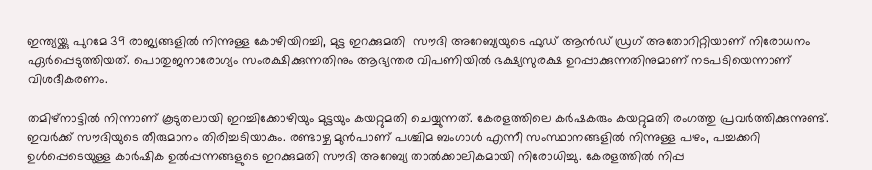ഇന്ത്യയ്ക്കു പുറമേ 39 രാജ്യങ്ങളിൽ നിന്നുള്ള കോഴിയിറച്ചി, മുട്ട ഇറക്കുമതി  സൗദി അറേബ്യയുടെ ഫുഡ് ആൻഡ് ഡ്രഗ്‌ അതോറിറ്റിയാണ്‌ നിരോധനം ഏർപ്പെടുത്തിയത്‌. പൊതുജനാരോഗ്യം സംരക്ഷിക്കുന്നതിനും ആഭ്യന്തര വിപണിയിൽ ഭക്ഷ്യസുരക്ഷ ഉറപ്പാക്കുന്നതിനുമാണ്‌ നടപടിയെന്നാണ്‌ വിശദീകരണം.

തമിഴ്നാട്ടിൽ നിന്നാണ് കൂടുതലായി ഇറച്ചിക്കോഴിയും മുട്ടയും കയറ്റുമതി ചെയ്യുന്നത്. കേരളത്തിലെ കർഷകരും കയറ്റുമതി രംഗത്തു പ്രവർത്തിക്കുന്നുണ്ട്. ഇവർക്ക് സൗദിയുടെ തീരുമാനം തിരിച്ചടിയാകും. രണ്ടാഴ്ച മുൻപാണ് പശ്ചിമ ബംഗാൾ എന്നീ സംസ്ഥാനങ്ങളിൽ നിന്നുള്ള പഴം, പച്ചക്കറി ഉൾപ്പെടെയുള്ള കാർഷിക ഉൽപ്പന്നങ്ങളുടെ ഇറക്കുമതി സൗദി അറേബ്യ താൽക്കാലികമായി നിരോധിച്ചു. കേരളത്തിൽ നിപ്പ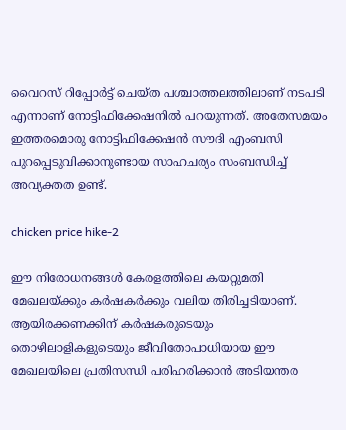വൈറസ് റിപ്പോർട്ട് ചെയ്ത പശ്ചാത്തലത്തിലാണ് നടപടി എന്നാണ് നോട്ടിഫിക്കേഷനില്‍ പറയുന്നത്. അതേസമയം ഇത്തരമൊരു നോട്ടിഫിക്കേഷന്‍ സൗദി എംബസി പുറപ്പെടുവിക്കാനുണ്ടായ സാഹചര്യം സംബന്ധിച്ച് അവ്യക്തത ഉണ്ട്.

chicken price hike-2

ഈ നിരോധനങ്ങൾ കേരളത്തിലെ കയറ്റുമതി മേഖലയ്ക്കും കർഷകർക്കും വലിയ തിരിച്ചടിയാണ്. ആയിരക്കണക്കിന് കർഷകരുടെയും തൊഴിലാളികളുടെയും ജീവിതോപാധിയായ ഈ മേഖലയിലെ പ്രതിസന്ധി പരിഹരിക്കാൻ അടിയന്തര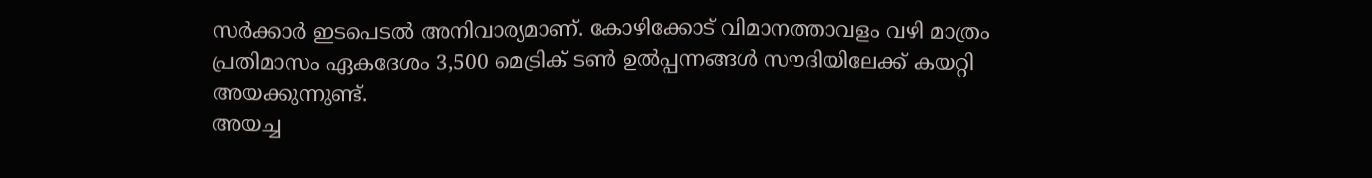സർക്കാർ ഇടപെടൽ അനിവാര്യമാണ്. കോഴിക്കോട് വിമാനത്താവളം വഴി മാത്രം പ്രതിമാസം ഏകദേശം 3,500 മെട്രിക് ടൺ ഉൽപ്പന്നങ്ങൾ സൗദിയിലേക്ക് കയറ്റി അയക്കുന്നുണ്ട്.
അയച്ച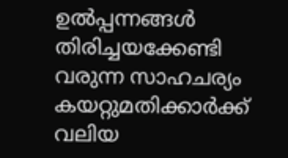ഉൽപ്പന്നങ്ങൾ തിരിച്ചയക്കേണ്ടി വരുന്ന സാഹചര്യം കയറ്റുമതിക്കാർക്ക് വലിയ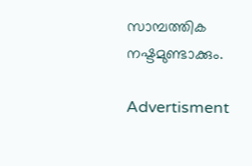സാമ്പത്തിക നഷ്ടമുണ്ടാക്കും.

Advertisment